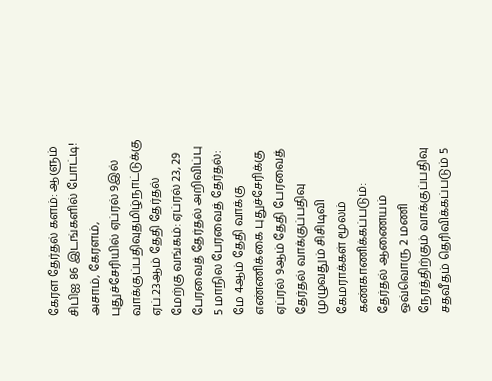கேரள தேர்தல் களம்: ஆளும் சிபிஐ 86 இடங்களில் போட்டி! அசாம், கேரளம், புதுச்சேரியில் ஏப்ரல் 9இல் வாக்குப்பதிவுதமிழ்நாட்டுக்கு ஏப்.23ஆம் தேதி தேர்தல் மேற்கு வங்கம்: ஏப்ரல் 23, 29 பேரவைத் தேர்தல் அறிவிப்பு 5 மாநில பேரவைத் தேர்தல்: மே 4ஆம் தேதி வாக்கு எண்ணிக்கை புதுச்சேரிக்கு ஏப்ரல் 9ஆம் தேதி பேரவைத் தேர்தல் வாக்குப்பதிவு முழுவதும் சிசிடிவி கேமராக்கள் மூலம் கண்காணிக்கப்படும்: தேர்தல் ஆணையம் ஒவ்வொரு 2 மணி நேரத்திற்கும் வாக்குப்பதிவு சதவீதம் தெரிவிக்கப்படும் 5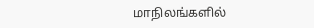மாநிலங்களில்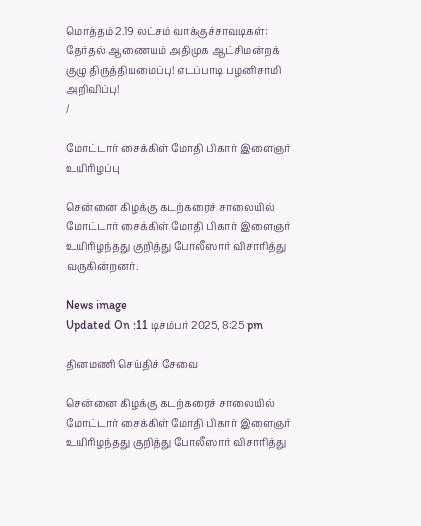மொத்தம் 2.19 லட்சம் வாக்குச்சாவடிகள்: தேர்தல் ஆணையம் அதிமுக ஆட்சிமன்றக் குழு திருத்தியமைப்பு! எடப்பாடி பழனிசாமி அறிவிப்பு!
/

மோட்டார் சைக்கிள் மோதி பிகார் இளைஞர் உயிரிழப்பு

சென்னை கிழக்கு கடற்கரைச் சாலையில் மோட்டார் சைக்கிள் மோதி பிகார் இளைஞர் உயிரிழந்தது குறித்து போலீஸார் விசாரித்து வருகின்றனர்.

News image
Updated On :11 டிசம்பர் 2025, 8:25 pm

தினமணி செய்திச் சேவை

சென்னை கிழக்கு கடற்கரைச் சாலையில் மோட்டார் சைக்கிள் மோதி பிகார் இளைஞர் உயிரிழந்தது குறித்து போலீஸார் விசாரித்து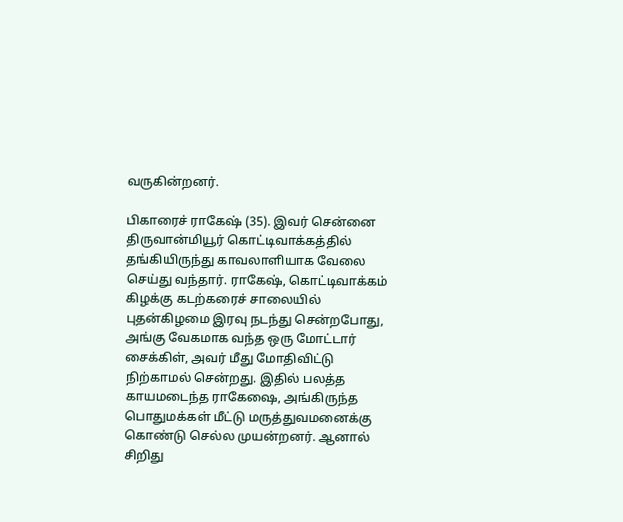வருகின்றனர்.

பிகாரைச் ராகேஷ் (35). இவர் சென்னை திருவான்மியூர் கொட்டிவாக்கத்தில் தங்கியிருந்து காவலாளியாக வேலை செய்து வந்தார். ராகேஷ், கொட்டிவாக்கம் கிழக்கு கடற்கரைச் சாலையில் புதன்கிழமை இரவு நடந்து சென்றபோது, அங்கு வேகமாக வந்த ஒரு மோட்டார் சைக்கிள், அவர் மீது மோதிவிட்டு நிற்காமல் சென்றது. இதில் பலத்த காயமடைந்த ராகேஷை, அங்கிருந்த பொதுமக்கள் மீட்டு மருத்துவமனைக்கு கொண்டு செல்ல முயன்றனர். ஆனால் சிறிது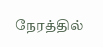நேரத்தில்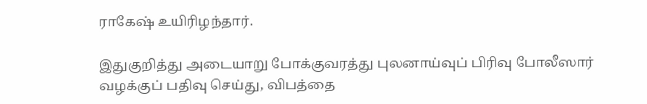ராகேஷ் உயிரிழந்தார்.

இதுகுறித்து அடையாறு போக்குவரத்து புலனாய்வுப் பிரிவு போலீஸார் வழக்குப் பதிவு செய்து, விபத்தை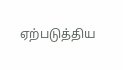ஏற்படுத்திய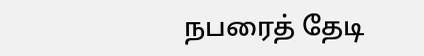நபரைத் தேடி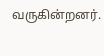வருகின்றனர்.